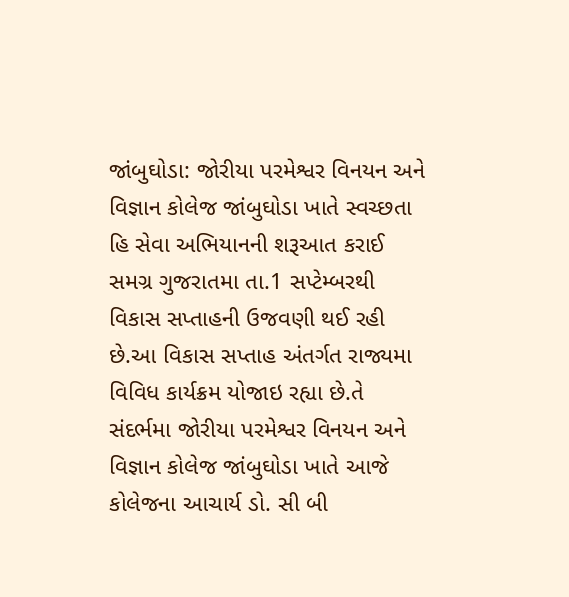જાંબુઘોડા: જોરીયા પરમેશ્વર વિનયન અને વિજ્ઞાન કોલેજ જાંબુઘોડા ખાતે સ્વચ્છતા હિ સેવા અભિયાનની શરૂઆત કરાઈ
સમગ્ર ગુજરાતમા તા.1 સપ્ટેમ્બરથી વિકાસ સપ્તાહની ઉજવણી થઈ રહી છે.આ વિકાસ સપ્તાહ અંતર્ગત રાજ્યમા વિવિધ કાર્યક્રમ યોજાઇ રહ્યા છે.તે સંદર્ભમા જોરીયા પરમેશ્વર વિનયન અને વિજ્ઞાન કોલેજ જાંબુઘોડા ખાતે આજે કોલેજના આચાર્ય ડો. સી બી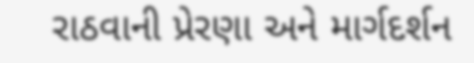રાઠવાની પ્રેરણા અને માર્ગદર્શન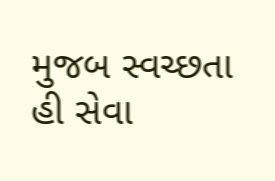મુજબ સ્વચ્છતા હી સેવા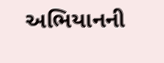અભિયાનની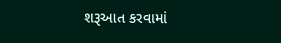શરૂઆત કરવામાં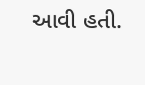આવી હતી.